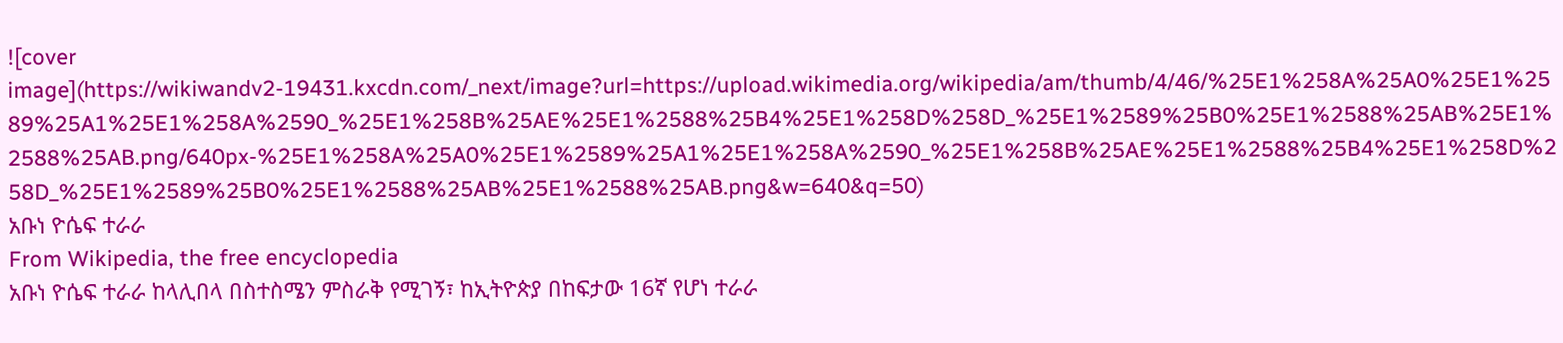![cover image](https://wikiwandv2-19431.kxcdn.com/_next/image?url=https://upload.wikimedia.org/wikipedia/am/thumb/4/46/%25E1%258A%25A0%25E1%2589%25A1%25E1%258A%2590_%25E1%258B%25AE%25E1%2588%25B4%25E1%258D%258D_%25E1%2589%25B0%25E1%2588%25AB%25E1%2588%25AB.png/640px-%25E1%258A%25A0%25E1%2589%25A1%25E1%258A%2590_%25E1%258B%25AE%25E1%2588%25B4%25E1%258D%258D_%25E1%2589%25B0%25E1%2588%25AB%25E1%2588%25AB.png&w=640&q=50)
አቡነ ዮሴፍ ተራራ
From Wikipedia, the free encyclopedia
አቡነ ዮሴፍ ተራራ ከላሊበላ በስተስሜን ምስራቅ የሚገኝ፣ ከኢትዮጵያ በከፍታው 16ኛ የሆነ ተራራ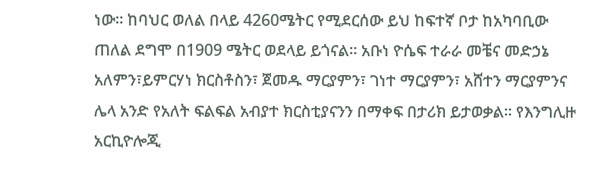ነው። ከባህር ወለል በላይ 4260ሜትር የሚደርሰው ይህ ከፍተኛ ቦታ ከአካባቢው ጠለል ደግሞ በ1909 ሜትር ወደላይ ይጎናል። አቡነ ዮሴፍ ተራራ መቼና መድኃኔ አለምን፣ይምርሃነ ክርስቶስን፣ ጀመዱ ማርያምን፣ ገነተ ማርያምን፣ አሸተን ማርያምንና ሌላ አንድ የአለት ፍልፍል አብያተ ክርስቲያናንን በማቀፍ በታሪክ ይታወቃል። የእንግሊዙ አርኪዮሎጂ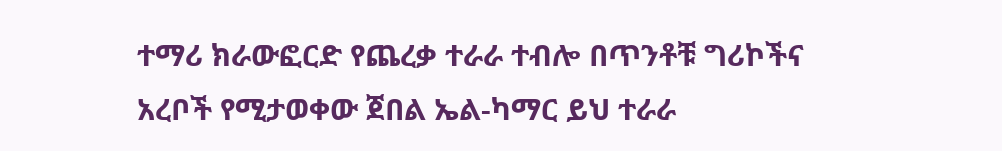ተማሪ ክራውፎርድ የጨረቃ ተራራ ተብሎ በጥንቶቹ ግሪኮችና አረቦች የሚታወቀው ጀበል ኤል-ካማር ይህ ተራራ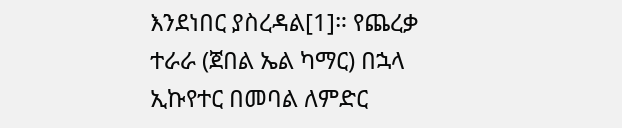እንደነበር ያስረዳል[1]። የጨረቃ ተራራ (ጀበል ኤል ካማር) በኋላ ኢኩየተር በመባል ለምድር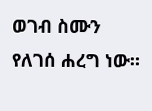ወገብ ስሙን የለገሰ ሐረግ ነው።